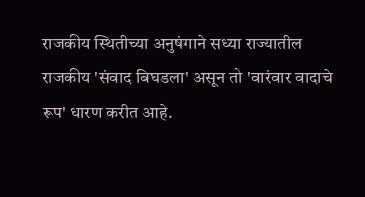राजकीय स्थितीच्या अनुषंगाने सध्या राज्यातील राजकीय 'संवाद बिघडला' असून तो 'वारंवार वादाचे रूप' धारण करीत आहे.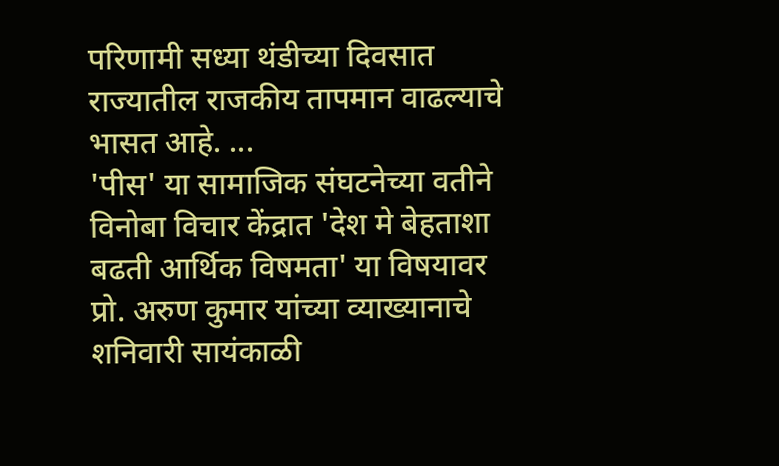परिणामी सध्या थंडीच्या दिवसात राज्यातील राजकीय तापमान वाढल्याचे भासत आहे. ...
'पीस' या सामाजिक संघटनेच्या वतीने विनोबा विचार केंद्रात 'देश मे बेहताशा बढती आर्थिक विषमता' या विषयावर प्रो. अरुण कुमार यांच्या व्याख्यानाचे शनिवारी सायंकाळी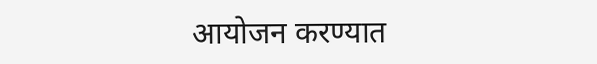आयोजन करण्यात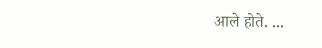आले होते. ...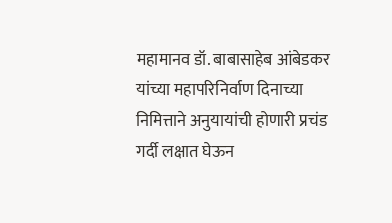महामानव डॉ. बाबासाहेब आंबेडकर यांच्या महापरिनिर्वाण दिनाच्या निमित्ताने अनुयायांची होणारी प्रचंड गर्दी लक्षात घेऊन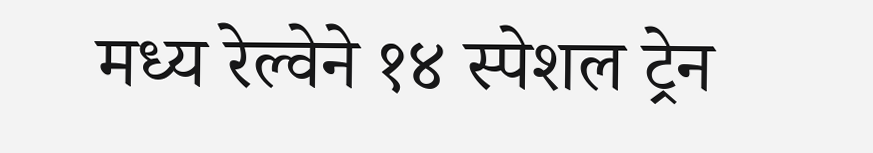मध्य रेल्वेने १४ स्पेशल ट्रेन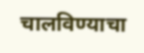चालविण्याचा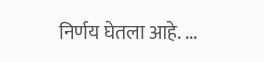निर्णय घेतला आहे. ...